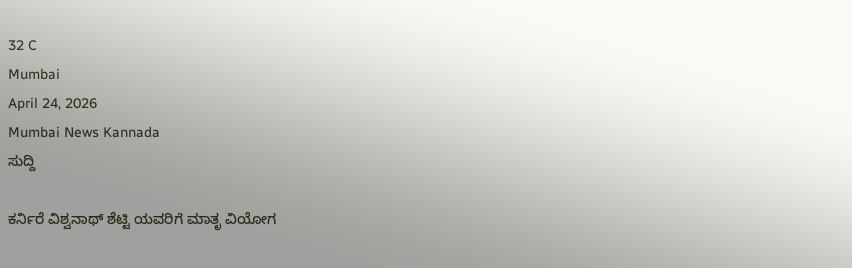32 C
Mumbai
April 24, 2026
Mumbai News Kannada
ಸುದ್ದಿ

ಕರ್ನಿರೆ ವಿಶ್ವನಾಥ್ ಶೆಟ್ಟಿ ಯವರಿಗೆ ಮಾತೃ ವಿಯೋಗ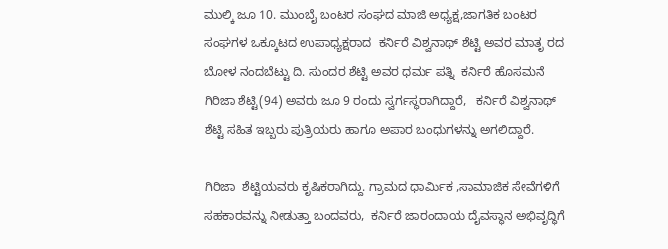ಮುಲ್ಕಿ ಜೂ 10. ಮುಂಬೈ ಬಂಟರ ಸಂಘದ ಮಾಜಿ ಅಧ್ಯಕ್ಷ,ಜಾಗತಿಕ ಬಂಟರ ಸಂಘಗಳ ಒಕ್ಕೂಟದ ಉಪಾಧ್ಯಕ್ಷರಾದ  ಕರ್ನಿರೆ ವಿಶ್ವನಾಥ್ ಶೆಟ್ಟಿ ಅವರ ಮಾತೃ ರದ ಬೋಳ ನಂದಬೆಟ್ಟು ದಿ. ಸುಂದರ ಶೆಟ್ಟಿ ಅವರ ಧರ್ಮ ಪತ್ನಿ  ಕರ್ನಿರೆ ಹೊಸಮನೆ  ಗಿರಿಜಾ ಶೆಟ್ಟಿ(94) ಅವರು ಜೂ 9 ರಂದು ಸ್ವರ್ಗಸ್ಥರಾಗಿದ್ದಾರೆ,   ಕರ್ನಿರೆ ವಿಶ್ವನಾಥ್ ಶೆಟ್ಟಿ ಸಹಿತ ಇಬ್ಬರು ಪುತ್ರಿಯರು ಹಾಗೂ ಅಪಾರ ಬಂಧುಗಳನ್ನು ಅಗಲಿದ್ದಾರೆ.

ಗಿರಿಜಾ  ಶೆಟ್ಟಿಯವರು ಕೃಷಿಕರಾಗಿದ್ದು. ಗ್ರಾಮದ ಧಾರ್ಮಿಕ ,ಸಾಮಾಜಿಕ ಸೇವೆಗಳಿಗೆ ಸಹಕಾರವನ್ನು ನೀಡುತ್ತಾ ಬಂದವರು,  ಕರ್ನಿರೆ ಜಾರಂದಾಯ ದೈವಸ್ಥಾನ ಅಭಿವೃದ್ಧಿಗೆ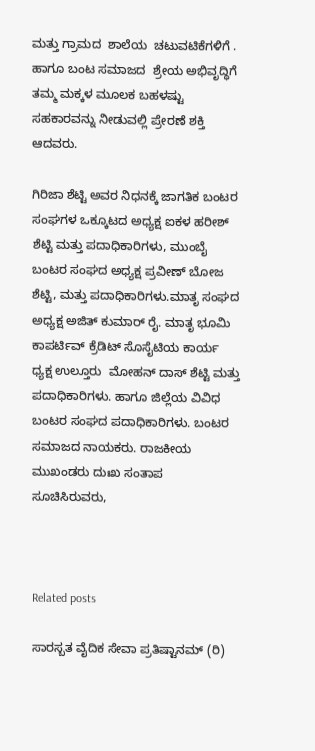ಮತ್ತು ಗ್ರಾಮದ  ಶಾಲೆಯ  ಚಟುವಟಿಕೆಗಳಿಗೆ . ಹಾಗೂ ಬಂಟ ಸಮಾಜದ  ಶ್ರೇಯ ಅಭಿವೃದ್ಧಿಗೆ ತಮ್ಮ ಮಕ್ಕಳ ಮೂಲಕ ಬಹಳಷ್ಟು ಸಹಕಾರವನ್ನು ನೀಡುವಲ್ಲಿ ಪ್ರೇರಣೆ ಶಕ್ತಿ ಆದವರು.

ಗಿರಿಜಾ ಶೆಟ್ಟಿ ಅವರ ನಿಧನಕ್ಕೆ ಜಾಗತಿಕ ಬಂಟರ ಸಂಘಗಳ ಒಕ್ಕೂಟದ ಅಧ್ಯಕ್ಷ ಐಕಳ ಹರೀಶ್ ಶೆಟ್ಟಿ ಮತ್ತು ಪದಾಧಿಕಾರಿಗಳು, ಮುಂಬೈ ಬಂಟರ ಸಂಘದ ಅಧ್ಯಕ್ಷ ಪ್ರವೀಣ್ ಬೋಜ ಶೆಟ್ಟಿ, ಮತ್ತು ಪದಾಧಿಕಾರಿಗಳು.ಮಾತೃ ಸಂಘದ ಅಧ್ಯಕ್ಷ ಅಜಿತ್ ಕುಮಾರ್ ರೈ. ಮಾತೃ ಭೂಮಿ ಕಾಪರ್ಟಿವ್ ಕ್ರೆಡಿಟ್ ಸೊಸೈಟಿಯ ಕಾರ್ಯ ಧ್ಯಕ್ಷ ಉಲ್ತೂರು  ಮೋಹನ್ ದಾಸ್ ಶೆಟ್ಟಿ ಮತ್ತು ಪದಾಧಿಕಾರಿಗಳು. ಹಾಗೂ ಜಿಲ್ಲೆಯ ವಿವಿಧ ಬಂಟರ ಸಂಘದ ಪದಾಧಿಕಾರಿಗಳು. ಬಂಟರ ಸಮಾಜದ ನಾಯಕರು. ರಾಜಕೀಯ ಮುಖಂಡರು ದುಃಖ ಸಂತಾಪ ಸೂಚಿಸಿರುವರು,



Related posts

ಸಾರಸ್ಬತ ವೈದಿಕ ಸೇವಾ ಪ್ರತಿಷ್ಟಾನಮ್ (ರಿ)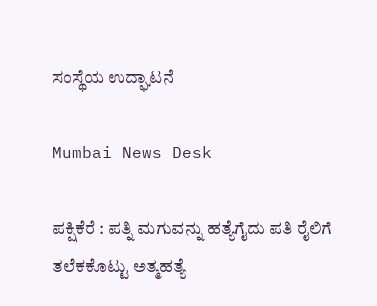ಸಂಸ್ಥೆಯ ಉದ್ಘಾಟನೆ

Mumbai News Desk

ಪಕ್ಷಿಕೆರೆ : ಪತ್ನಿ ಮಗುವನ್ನು ಹತ್ಯೆಗೈದು ಪತಿ ರೈಲಿಗೆ ತಲೆಕಕೊಟ್ಟು ಅತ್ಮಹತ್ಯೆ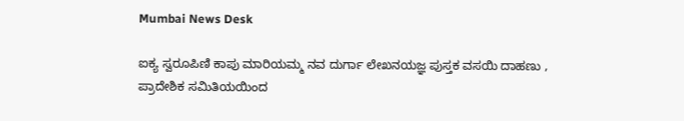Mumbai News Desk

ಐಕ್ಯ ಸ್ವರೂಪಿಣಿ ಕಾಪು ಮಾರಿಯಮ್ಮ ನವ ದುರ್ಗಾ ಲೇಖನಯಜ್ಞ ಪುಸ್ತಕ ವಸಯಿ ದಾಹಣು , ಪ್ರಾದೇಶಿಕ ಸಮಿತಿಯಯಿಂದ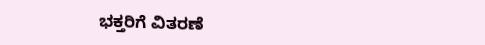ಭಕ್ತರಿಗೆ ವಿತರಣೆ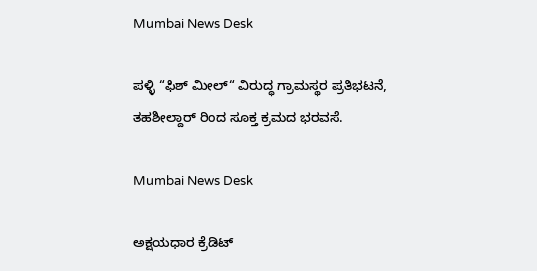Mumbai News Desk

ಪಳ್ಳಿ “ಫಿಶ್ ಮೀಲ್“ ವಿರುದ್ಧ ಗ್ರಾಮಸ್ಥರ ಪ್ರತಿಭಟನೆ, ತಹಶೀಲ್ದಾರ್ ರಿಂದ ಸೂಕ್ತ ಕ್ರಮದ ಭರವಸೆ.

Mumbai News Desk

ಅಕ್ಷಯಧಾರ ಕ್ರೆಡಿಟ್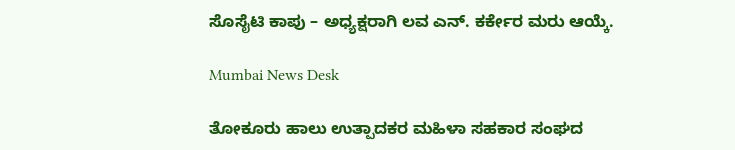ಸೊಸೈಟಿ ಕಾಪು – ಅಧ್ಯಕ್ಷರಾಗಿ ಲವ ಎನ್. ಕರ್ಕೇರ ಮರು ಆಯ್ಕೆ.

Mumbai News Desk

ತೋಕೂರು ಹಾಲು ಉತ್ಪಾದಕರ ಮಹಿಳಾ ಸಹಕಾರ ಸಂಘದ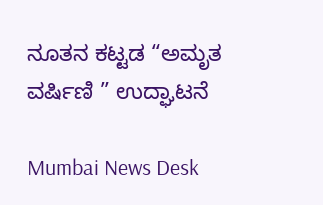ನೂತನ ಕಟ್ಟಡ “ಅಮೃತ ವರ್ಷಿಣಿ ” ಉದ್ಘಾಟನೆ

Mumbai News Desk